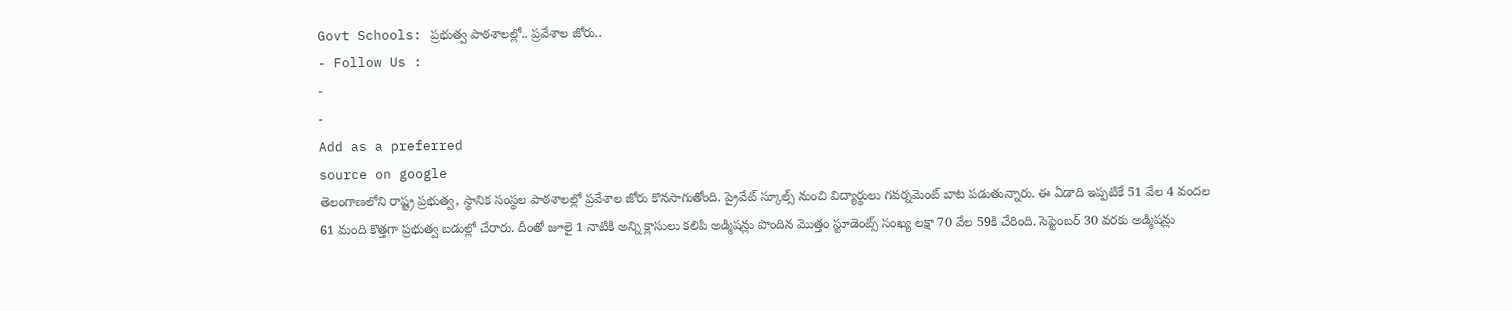Govt Schools: ప్రభుత్వ పాఠశాలల్లో.. ప్రవేశాల జోరు..
- Follow Us :
-
-
Add as a preferred
source on google
తెలంగాణలోని రాష్ట్ర ప్రభుత్వ, స్థానిక సంస్థల పాఠశాలల్లో ప్రవేశాల జోరు కొనసాగుతోంది. ప్రైవేట్ స్కూల్స్ నుంచి విద్యార్థులు గవర్నమెంట్ బాట పడుతున్నారు. ఈ ఏడాది ఇప్పటికే 51 వేల 4 వందల 61 మంది కొత్తగా ప్రభుత్వ బడుల్లో చేరారు. దీంతో జూలై 1 నాటికి అన్ని క్లాసులు కలిపి అడ్మిషన్లు పొందిన మొత్తం స్టూడెంట్స్ సంఖ్య లక్షా 70 వేల 59కి చేరింది. సెప్టెంబర్ 30 వరకు అడ్మిషన్లు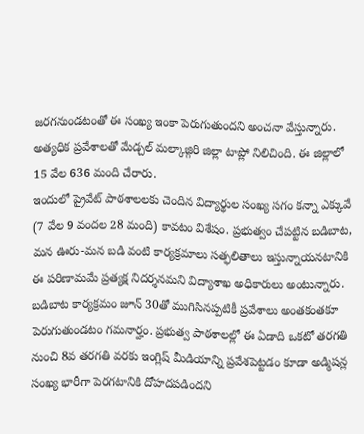జరగనుండటంతో ఈ సంఖ్య ఇంకా పెరుగుతుందని అంచనా వేస్తున్నారు. అత్యధిక ప్రవేశాలతో మేడ్చల్ మల్కాజ్గిరి జిల్లా టాప్లో నిలిచింది. ఈ జిల్లాలో 15 వేల 636 మంది చేరారు.
ఇందులో ప్రైవేట్ పాఠశాలలకు చెందిన విద్యార్థుల సంఖ్య సగం కన్నా ఎక్కువే (7 వేల 9 వందల 28 మంది) కావటం విశేషం. ప్రభుత్వం చేపట్టిన బడిబాట, మన ఊరు-మన బడి వంటి కార్యక్రమాలు సత్ఫలితాలు ఇస్తున్నాయనటానికి ఈ పరిణామమే ప్రత్యక్ష నిదర్శనమని విద్యాశాఖ అధికారులు అంటున్నారు. బడిబాట కార్యక్రమం జూన్ 30తో ముగిసినప్పటికీ ప్రవేశాలు అంతకంతకూ పెరుగుతుండటం గమనార్హం. ప్రభుత్వ పాఠశాలల్లో ఈ ఏడాది ఒకటో తరగతి నుంచి 8వ తరగతి వరకు ఇంగ్లిష్ మీడియాన్ని ప్రవేశపెట్టడం కూడా అడ్మిషన్ల సంఖ్య భారీగా పెరగటానికి దోహదపడిందని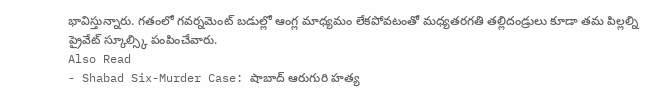భావిస్తున్నారు. గతంలో గవర్నమెంట్ బడుల్లో ఆంగ్ల మాధ్యమం లేకపోవటంతో మధ్యతరగతి తల్లిదండ్రులు కూడా తమ పిల్లల్ని ప్రైవేట్ స్కూల్స్కి పంపించేవారు.
Also Read
- Shabad Six-Murder Case: షాబాద్ ఆరుగురి హత్య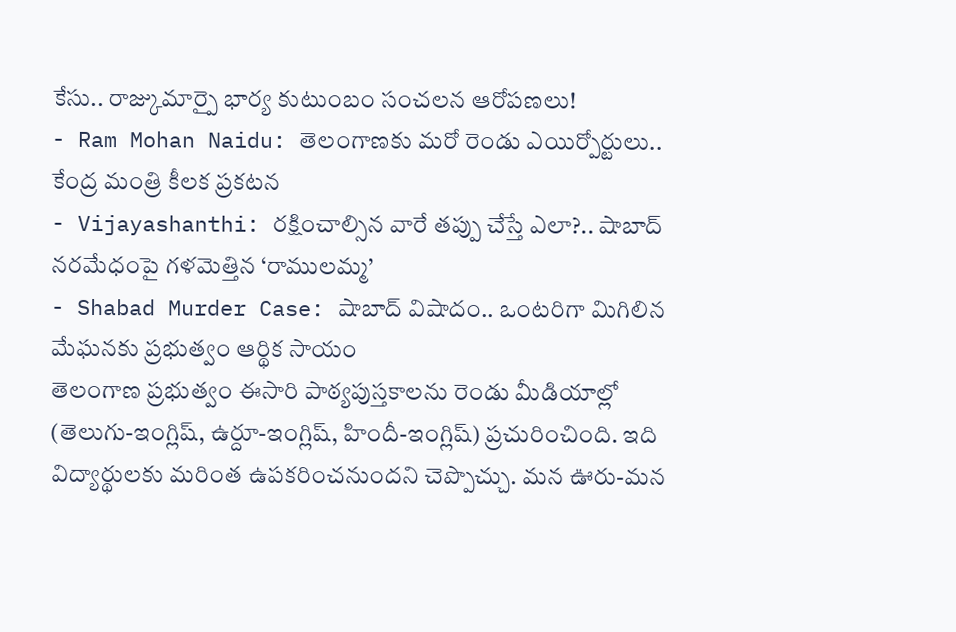కేసు.. రాజ్కుమార్పై భార్య కుటుంబం సంచలన ఆరోపణలు!
- Ram Mohan Naidu: తెలంగాణకు మరో రెండు ఎయిర్పోర్టులు.. కేంద్ర మంత్రి కీలక ప్రకటన
- Vijayashanthi: రక్షించాల్సిన వారే తప్పు చేస్తే ఎలా?.. షాబాద్ నరమేధంపై గళమెత్తిన ‘రాములమ్మ’
- Shabad Murder Case: షాబాద్ విషాదం.. ఒంటరిగా మిగిలిన మేఘనకు ప్రభుత్వం ఆర్థిక సాయం
తెలంగాణ ప్రభుత్వం ఈసారి పాఠ్యపుస్తకాలను రెండు మీడియాల్లో (తెలుగు-ఇంగ్లిష్, ఉర్దూ-ఇంగ్లిష్, హిందీ-ఇంగ్లిష్) ప్రచురించింది. ఇది విద్యార్థులకు మరింత ఉపకరించనుందని చెప్పొచ్చు. మన ఊరు-మన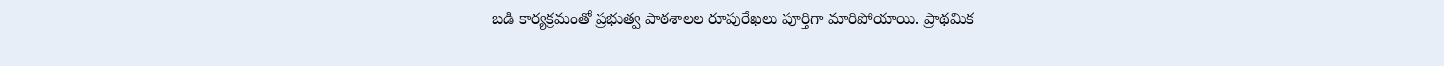బడి కార్యక్రమంతో ప్రభుత్వ పాఠశాలల రూపురేఖలు పూర్తిగా మారిపోయాయి. ప్రాథమిక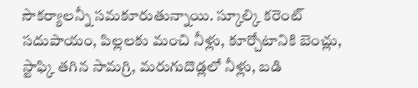సౌకర్యాలన్నీ సమకూరుతున్నాయి. స్కూల్కి కరెంట్ సదుపాయం, పిల్లలకు మంచి నీళ్లు, కూర్చోటానికి బెంచ్లు, స్టాఫ్కి తగిన సామగ్రి, మరుగుదొడ్లలో నీళ్లు, బడి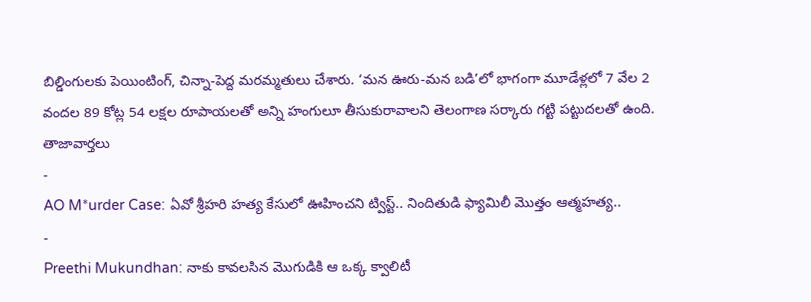బిల్డింగులకు పెయింటింగ్, చిన్నా-పెద్ద మరమ్మతులు చేశారు. ‘మన ఊరు-మన బడి’లో భాగంగా మూడేళ్లలో 7 వేల 2 వందల 89 కోట్ల 54 లక్షల రూపాయలతో అన్ని హంగులూ తీసుకురావాలని తెలంగాణ సర్కారు గట్టి పట్టుదలతో ఉంది.
తాజావార్తలు
-
AO M*urder Case: ఏవో శ్రీహరి హత్య కేసులో ఊహించని ట్విస్ట్.. నిందితుడి ఫ్యామిలీ మొత్తం ఆత్మహత్య..
-
Preethi Mukundhan: నాకు కావలసిన మొగుడికి ఆ ఒక్క క్వాలిటీ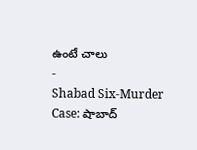ఉంటే చాలు
-
Shabad Six-Murder Case: షాబాద్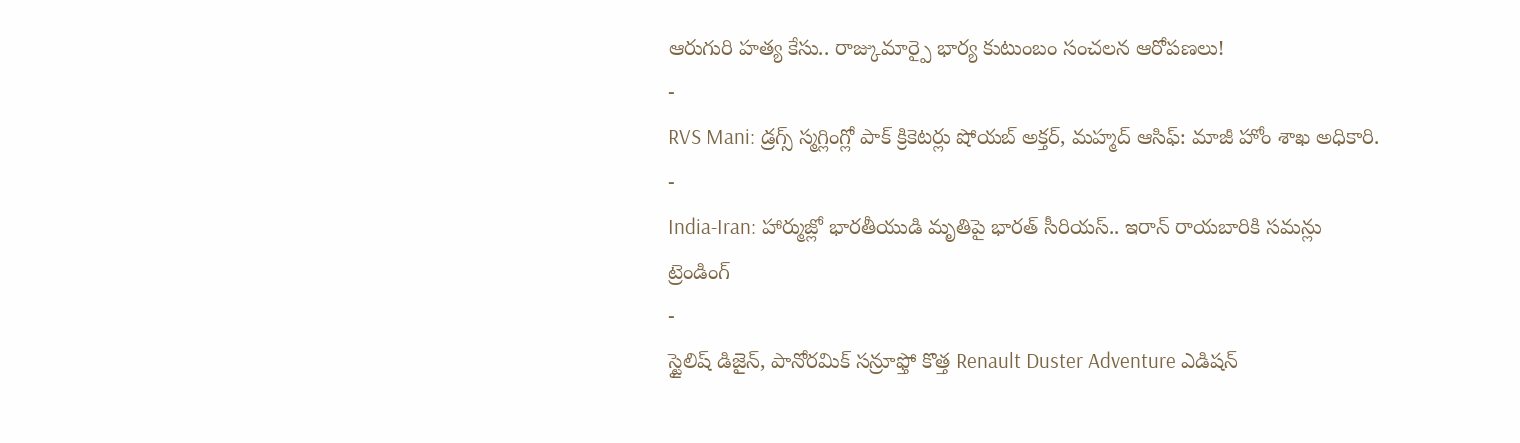ఆరుగురి హత్య కేసు.. రాజ్కుమార్పై భార్య కుటుంబం సంచలన ఆరోపణలు!
-
RVS Mani: డ్రగ్స్ స్మగ్లింగ్లో పాక్ క్రికెటర్లు షోయబ్ అక్తర్, మహ్మద్ ఆసిఫ్: మాజీ హోం శాఖ అధికారి.
-
India-Iran: హార్ముజ్లో భారతీయుడి మృతిపై భారత్ సీరియస్.. ఇరాన్ రాయబారికి సమన్లు
ట్రెండింగ్
-
స్టైలిష్ డిజైన్, పానోరమిక్ సన్రూఫ్తో కొత్త Renault Duster Adventure ఎడిషన్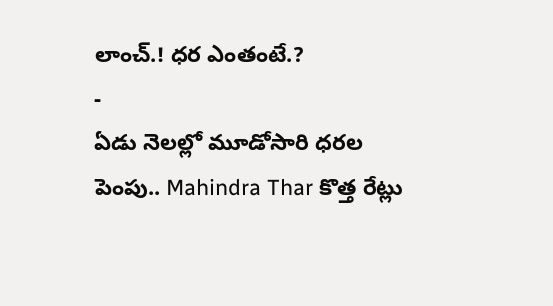లాంచ్.! ధర ఎంతంటే.?
-
ఏడు నెలల్లో మూడోసారి ధరల పెంపు.. Mahindra Thar కొత్త రేట్లు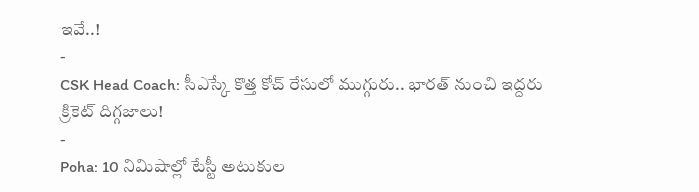ఇవే..!
-
CSK Head Coach: సీఎస్కే కొత్త కోచ్ రేసులో ముగ్గురు.. భారత్ నుంచి ఇద్దరు క్రికెట్ దిగ్గజాలు!
-
Poha: 10 నిమిషాల్లో టేస్టీ అటుకుల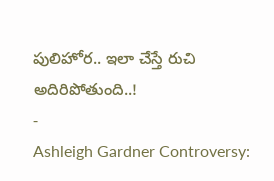పులిహోర.. ఇలా చేస్తే రుచి అదిరిపోతుంది..!
-
Ashleigh Gardner Controversy: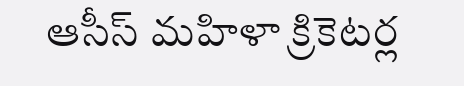ఆసీస్ మహిళా క్రికెటర్ల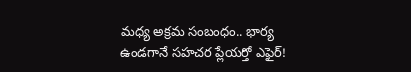మధ్య అక్రమ సంబంధం.. భార్య ఉండగానే సహచర ప్లేయర్తో ఎఫైర్!